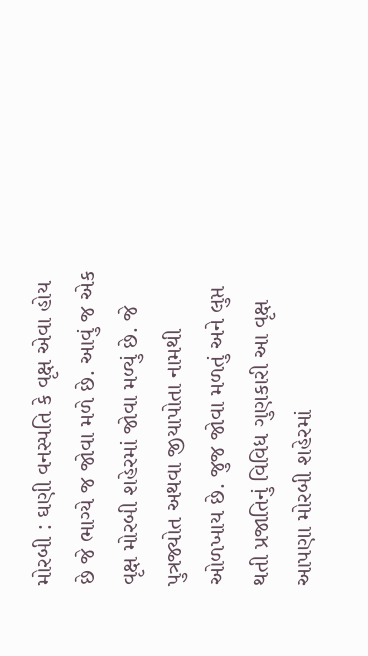મોરબી : ઘણી વનસ્પતિ કે વૃક્ષ એવા હોય છે જે ભાગ્યે જ જોવા મળે છે. આવું જ એક વૃક્ષ મોરબી શહેરમાં જોવા મળ્યું છે. જે પુત્રજ્યોત અથવા જીયાપોતા નામથી ઓળખાય છે. જુજ જોવા મળતું અને લુપ્ત થતી પ્રજાતિનું વિવિધ ગુણકારી આ વૃક્ષ આપણા મોરબી શહેરમાં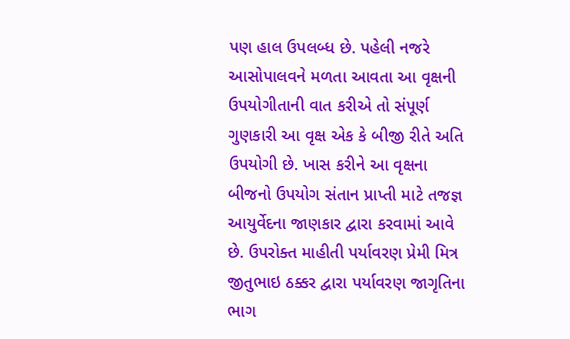પણ હાલ ઉપલબ્ધ છે. પહેલી નજરે આસોપાલવને મળતા આવતા આ વૃક્ષની ઉપયોગીતાની વાત કરીએ તો સંપૂર્ણ ગુણકારી આ વૃક્ષ એક કે બીજી રીતે અતિ ઉપયોગી છે. ખાસ કરીને આ વૃક્ષના બીજનો ઉપયોગ સંતાન પ્રાપ્તી માટે તજજ્ઞ આયુર્વેદના જાણકાર દ્વારા કરવામાં આવે છે. ઉપરોક્ત માહીતી પર્યાવરણ પ્રેમી મિત્ર જીતુભાઇ ઠક્કર દ્વારા પર્યાવરણ જાગૃતિના ભાગ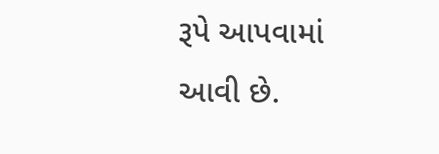રૂપે આપવામાં આવી છે.